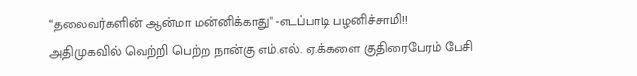“தலைவர்களின் ஆன்மா மன்னிக்காது" -எடப்பாடி பழனிச்சாமி!!
அதிமுகவில் வெற்றி பெற்ற நான்கு எம்.எல். ஏ.க்களை குதிரைபேரம் பேசி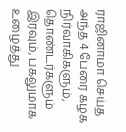ராஜினாமா செய்த அந்த 4 பேரை கழக நிர்வாகிகளும், தொண்டர்களும் இரவும், பகலுமாக உழைத்து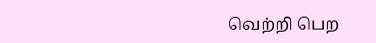வெற்றி பெற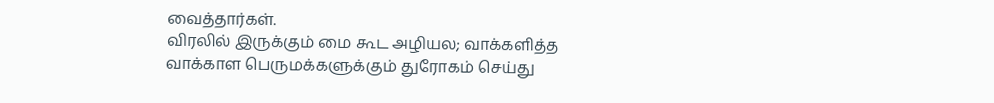வைத்தார்கள்.
விரலில் இருக்கும் மை கூட அழியல; வாக்களித்த வாக்காள பெருமக்களுக்கும் துரோகம் செய்து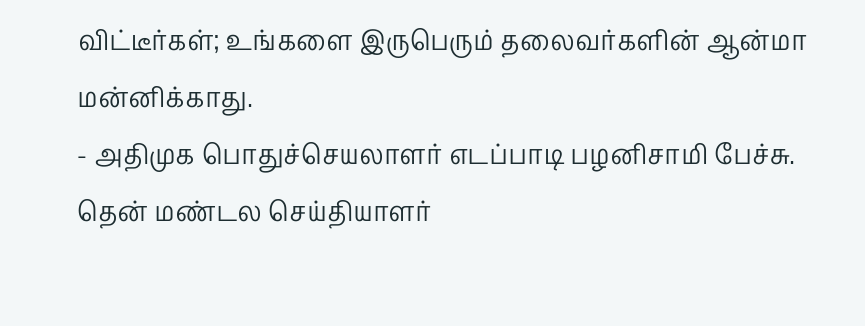விட்டீர்கள்; உங்களை இருபெரும் தலைவர்களின் ஆன்மா மன்னிக்காது.
- அதிமுக பொதுச்செயலாளர் எடப்பாடி பழனிசாமி பேச்சு.
தென் மண்டல செய்தியாளர்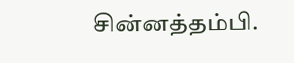சின்னத்தம்பி.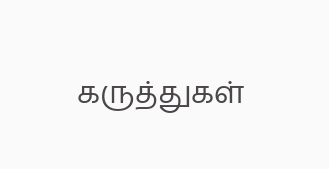கருத்துகள்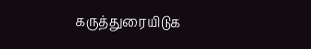கருத்துரையிடுக